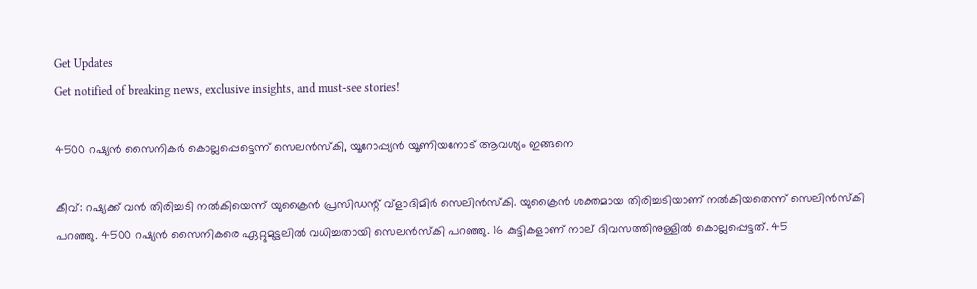Get Updates
Get notified of breaking news, exclusive insights, and must-see stories!

4500 റഷ്യന്‍ സൈനികര്‍ കൊല്ലപ്പെട്ടെന്ന് സെലന്‍സ്‌കി, യൂറോപ്പ്യന്‍ യൂണിയനോട് ആവശ്യം ഇങ്ങനെ

കീവ്: റഷ്യക്ക് വന്‍ തിരിച്ചടി നല്‍കിയെന്ന് യുക്രൈന്‍ പ്രസിഡന്റ് വ്‌ളാദിമിര്‍ സെലിന്‍സ്‌കി. യുക്രൈന്‍ ശക്തമായ തിരിച്ചടിയാണ് നല്‍കിയതെന്ന് സെലിന്‍സ്‌കി പറഞ്ഞു. 4500 റഷ്യന്‍ സൈനികരെ ഏറ്റുമുട്ടലില്‍ വധിച്ചതായി സെലന്‍സ്‌കി പറഞ്ഞു. 16 കുട്ടികളാണ് നാല് ദിവസത്തിനുള്ളില്‍ കൊല്ലപ്പെട്ടത്. 45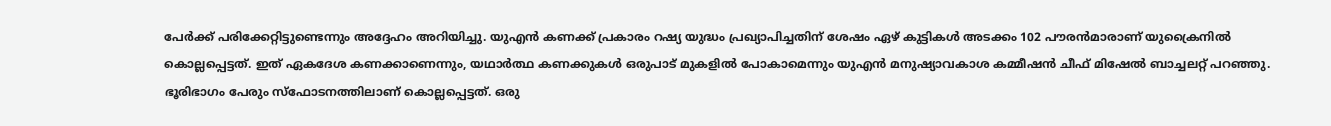പേര്‍ക്ക് പരിക്കേറ്റിട്ടുണ്ടെന്നും അദ്ദേഹം അറിയിച്ചു. യുഎന്‍ കണക്ക് പ്രകാരം റഷ്യ യുദ്ധം പ്രഖ്യാപിച്ചതിന് ശേഷം ഏഴ് കുട്ടികള്‍ അടക്കം 102 പൗരന്‍മാരാണ് യുക്രൈനില്‍ കൊല്ലപ്പെട്ടത്. ഇത് ഏകദേശ കണക്കാണെന്നും, യഥാര്‍ത്ഥ കണക്കുകള്‍ ഒരുപാട് മുകളില്‍ പോകാമെന്നും യുഎന്‍ മനുഷ്യാവകാശ കമ്മീഷന്‍ ചീഫ് മിഷേല്‍ ബാച്ചലറ്റ് പറഞ്ഞു. ഭൂരിഭാഗം പേരും സ്‌ഫോടനത്തിലാണ് കൊല്ലപ്പെട്ടത്. ഒരു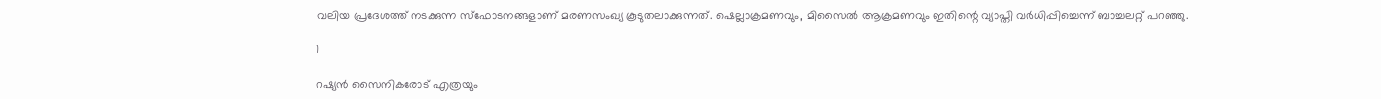വലിയ പ്രദേശത്ത് നടക്കുന്ന സ്‌ഫോടനങ്ങളാണ് മരണസംഖ്യ കൂടുതലാക്കുന്നത്. ഷെല്ലാക്രമണവും, മിസൈല്‍ ആക്രമണവും ഇതിന്റെ വ്യാപ്തി വര്‍ധിപ്പിച്ചെന്ന് ബാച്ചലറ്റ് പറഞ്ഞു.

1

റഷ്യന്‍ സൈനികരോട് എത്രയും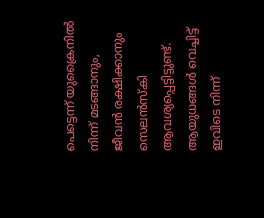പെട്ടെന്ന് യുക്രൈനില്‍ നിന്ന് മടങ്ങാനും, ജീവന്‍ രക്ഷിക്കാനും സെലന്‍സ്‌കി ആവശ്യപ്പെട്ടിട്ടുണ്ട്. ആയുധങ്ങള്‍ വെച്ചിട്ട് ഇവിടെ നിന്ന്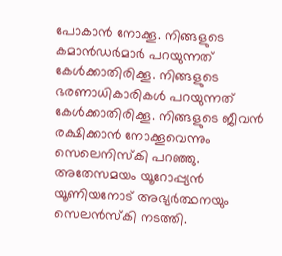പോകാന്‍ നോക്കൂ. നിങ്ങളുടെ കമാന്‍ഡര്‍മാര്‍ പറയുന്നത് കേള്‍ക്കാതിരിക്കൂ. നിങ്ങളുടെ ഭരണാധികാരികള്‍ പറയുന്നത് കേള്‍ക്കാതിരിക്കൂ. നിങ്ങളുടെ ജീവന്‍ രക്ഷിക്കാന്‍ നോക്കൂവെന്നും സെലെനിസ്‌കി പറഞ്ഞു. അതേസമയം യൂറോപ്പ്യന്‍ യൂണിയനോട് അഭ്യര്‍ത്ഥനയും സെലന്‍സ്‌കി നടത്തി.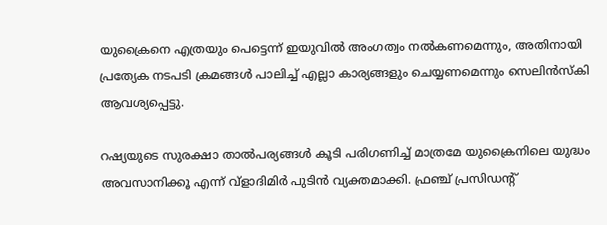യുക്രൈനെ എത്രയും പെട്ടെന്ന് ഇയുവില്‍ അംഗത്വം നല്‍കണമെന്നും, അതിനായി പ്രത്യേക നടപടി ക്രമങ്ങള്‍ പാലിച്ച് എല്ലാ കാര്യങ്ങളും ചെയ്യണമെന്നും സെലിന്‍സ്‌കി ആവശ്യപ്പെട്ടു.

റഷ്യയുടെ സുരക്ഷാ താല്‍പര്യങ്ങള്‍ കൂടി പരിഗണിച്ച് മാത്രമേ യുക്രൈനിലെ യുദ്ധം അവസാനിക്കൂ എന്ന് വ്‌ളാദിമിര്‍ പുടിന്‍ വ്യക്തമാക്കി. ഫ്രഞ്ച് പ്രസിഡന്റ്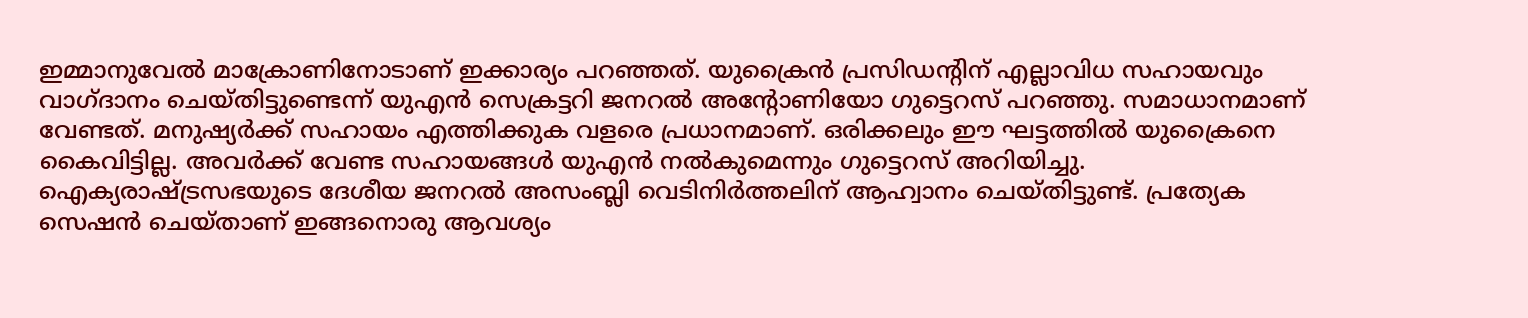ഇമ്മാനുവേല്‍ മാക്രോണിനോടാണ് ഇക്കാര്യം പറഞ്ഞത്. യുക്രൈന്‍ പ്രസിഡന്റിന് എല്ലാവിധ സഹായവും വാഗ്ദാനം ചെയ്തിട്ടുണ്ടെന്ന് യുഎന്‍ സെക്രട്ടറി ജനറല്‍ അന്റോണിയോ ഗുട്ടെറസ് പറഞ്ഞു. സമാധാനമാണ് വേണ്ടത്. മനുഷ്യര്‍ക്ക് സഹായം എത്തിക്കുക വളരെ പ്രധാനമാണ്. ഒരിക്കലും ഈ ഘട്ടത്തില്‍ യുക്രൈനെ കൈവിട്ടില്ല. അവര്‍ക്ക് വേണ്ട സഹായങ്ങള്‍ യുഎന്‍ നല്‍കുമെന്നും ഗുട്ടെറസ് അറിയിച്ചു. ഐക്യരാഷ്ട്രസഭയുടെ ദേശീയ ജനറല്‍ അസംബ്ലി വെടിനിര്‍ത്തലിന് ആഹ്വാനം ചെയ്തിട്ടുണ്ട്. പ്രത്യേക സെഷന്‍ ചെയ്താണ് ഇങ്ങനൊരു ആവശ്യം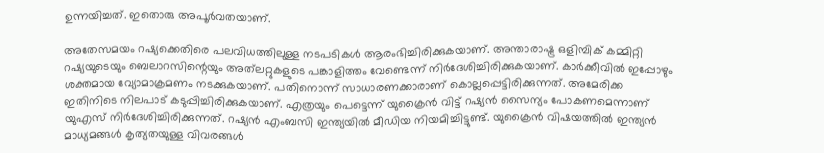ഉന്നയിച്ചത്. ഇതൊരു അപൂര്‍വതയാണ്.

അതേസമയം റഷ്യക്കെതിരെ പലവിധത്തിലുള്ള നടപടികള്‍ ആരംഭിച്ചിരിക്കുകയാണ്. അന്താരാഷ്ട്ര ഒളിമ്പിക് കമ്മിറ്റി റഷ്യയുടെയും ബെലാറസിന്റെയും അത്‌ലറ്റുകളുടെ പങ്കാളിത്തം വേണ്ടെന്ന് നിര്‍ദേശിച്ചിരിക്കുകയാണ്. കാര്‍ക്കീവില്‍ ഇപ്പോഴും ശക്തമായ വ്യോമാക്രമണം നടക്കുകയാണ്. പതിനൊന്ന് സാധാരണക്കാരാണ് കൊല്ലപ്പെട്ടിരിക്കുന്നത്. അമേരിക്ക ഇതിനിടെ നിലപാട് കടുപ്പിച്ചിരിക്കുകയാണ്. എത്രയും പെട്ടെന്ന് യുക്രൈന്‍ വിട്ട് റഷ്യന്‍ സൈന്യം പോകണമെന്നാണ് യുഎസ് നിര്‍ദേശിച്ചിരിക്കുന്നത്. റഷ്യന്‍ എംബസി ഇന്ത്യയില്‍ മീഡിയ നിയമിച്ചിട്ടുണ്ട്. യുക്രൈന്‍ വിഷയത്തില്‍ ഇന്ത്യന്‍ മാധ്യമങ്ങള്‍ കൃത്യതയുള്ള വിവരങ്ങള്‍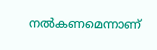നല്‍കണമെന്നാണ്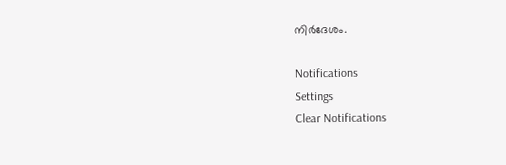നിര്‍ദേശം.

Notifications
Settings
Clear Notifications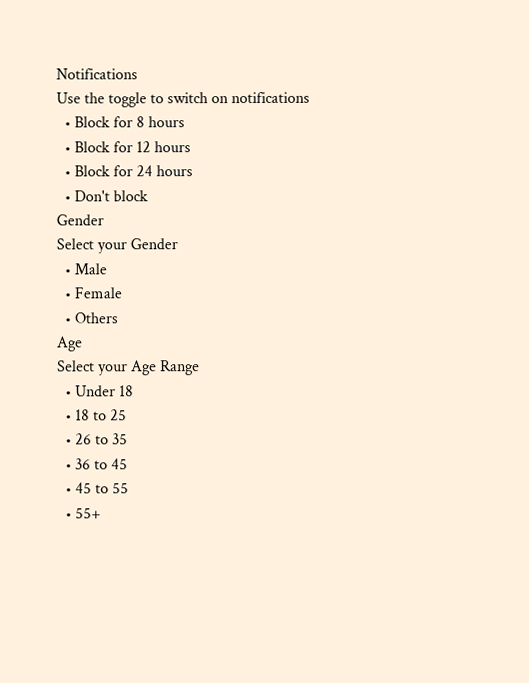Notifications
Use the toggle to switch on notifications
  • Block for 8 hours
  • Block for 12 hours
  • Block for 24 hours
  • Don't block
Gender
Select your Gender
  • Male
  • Female
  • Others
Age
Select your Age Range
  • Under 18
  • 18 to 25
  • 26 to 35
  • 36 to 45
  • 45 to 55
  • 55+